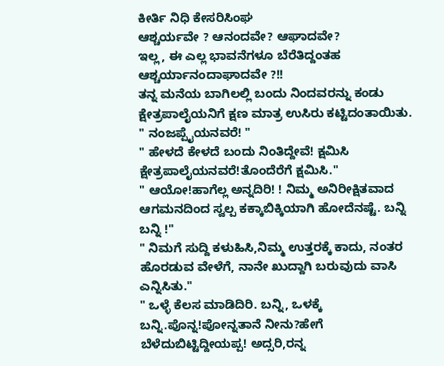ಕೀರ್ತಿ ನಿಧಿ ಕೇಸರಿಸಿಂಘ
ಆಶ್ಚರ್ಯವೇ ? ಆನಂದವೇ? ಆಘಾದವೇ?
ಇಲ್ಲ, ಈ ಎಲ್ಲ ಭಾವನೆಗಳೂ ಬೆರೆತಿದ್ದಂತಹ ಆಶ್ಚರ್ಯಾನಂದಾಘಾದವೇ ?!!
ತನ್ನ ಮನೆಯ ಬಾಗಿಲಲ್ಲಿ ಬಂದು ನಿಂದವರನ್ನು ಕಂಡು ಕ್ಷೇತ್ರಪಾಲೈಯನಿಗೆ ಕ್ಷಣ ಮಾತ್ರ ಉಸಿರು ಕಟ್ಟಿದಂತಾಯಿತು.
" ನಂಜಪ್ಪೈಯನವರೆ! "
" ಹೇಳದೆ ಕೇಳದೆ ಬಂದು ನಿಂತಿದ್ದೇವೆ! ಕ್ಷಮಿಸಿ ಕ್ಷೇತ್ರಪಾಲೈಯನವರೆ!ತೊಂದೆರೆಗೆ ಕ್ಷಮಿಸಿ."
" ಆಯೋ!ಹಾಗೆಲ್ಲ ಅನ್ನದಿರಿ! ! ನಿಮ್ಮ ಅನಿರೀಕ್ಷಿತವಾದ ಆಗಮನದಿಂದ ಸ್ವಲ್ಪ ಕಕ್ಕಾಬಿಕ್ಕಿಯಾಗಿ ಹೋದೆನಷ್ಟೆ. ಬನ್ನಿ ಬನ್ನಿ !"
" ನಿಮಗೆ ಸುದ್ದಿ ಕಳುಹಿಸಿ,ನಿಮ್ಮ ಉತ್ತರಕ್ಕೆ ಕಾದು, ನಂತರ ಹೊರಡುವ ವೇಳೆಗೆ, ನಾನೇ ಖುದ್ದಾಗಿ ಬರುವುದು ವಾಸಿ ಎನ್ನಿಸಿತು."
" ಒಳ್ಳೆ ಕೆಲಸ ಮಾಡಿದಿರಿ. ಬನ್ನಿ, ಒಳಕ್ಕೆ ಬನ್ನಿ.ಪೊನ್ನ!ಪೋನ್ನತಾನೆ ನೀನು?ಹೇಗೆ ಬೆಳೆದುಬಿಟ್ಟಿದ್ದೀಯಪ್ಪ! ಅದ್ಸರಿ,ರನ್ನ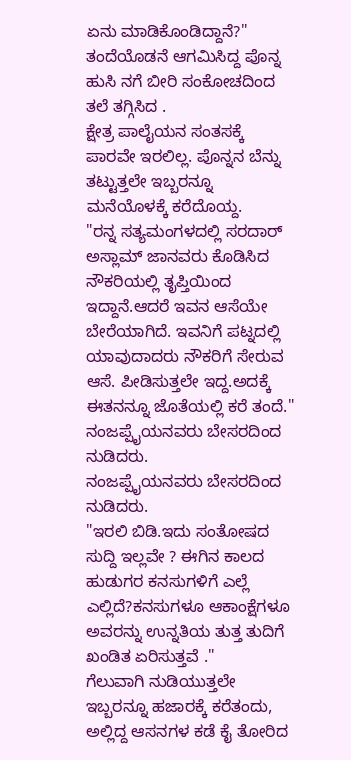ಏನು ಮಾಡಿಕೊಂಡಿದ್ದಾನೆ?"
ತಂದೆಯೊಡನೆ ಆಗಮಿಸಿದ್ದ ಪೊನ್ನ ಹುಸಿ ನಗೆ ಬೀರಿ ಸಂಕೋಚದಿಂದ ತಲೆ ತಗ್ಗಿಸಿದ .
ಕ್ಷೇತ್ರ ಪಾಲೈಯನ ಸಂತಸಕ್ಕೆ ಪಾರವೇ ಇರಲಿಲ್ಲ. ಪೊನ್ನನ ಬೆನ್ನು ತಟ್ಟುತ್ತಲೇ ಇಬ್ಬರನ್ನೂ ಮನೆಯೊಳಕ್ಕೆ ಕರೆದೊಯ್ದ.
"ರನ್ನ ಸತ್ಯಮಂಗಳದಲ್ಲಿ ಸರದಾರ್ ಅಸ್ಲಾಮ್ ಜಾನವರು ಕೊಡಿಸಿದ ನೌಕರಿಯಲ್ಲಿ ತೃಪ್ತಿಯಿಂದ ಇದ್ದಾನೆ.ಆದರೆ ಇವನ ಆಸೆಯೇ ಬೇರೆಯಾಗಿದೆ. ಇವನಿಗೆ ಪಟ್ನದಲ್ಲಿ ಯಾವುದಾದರು ನೌಕರಿಗೆ ಸೇರುವ ಆಸೆ. ಪೀಡಿಸುತ್ತಲೇ ಇದ್ದ.ಅದಕ್ಕೆ ಈತನನ್ನೂ ಜೊತೆಯಲ್ಲಿ ಕರೆ ತಂದೆ."
ನಂಜಪ್ಪೈಯನವರು ಬೇಸರದಿಂದ ನುಡಿದರು.
ನಂಜಪ್ಪೈಯನವರು ಬೇಸರದಿಂದ ನುಡಿದರು.
"ಇರಲಿ ಬಿಡಿ.ಇದು ಸಂತೋಷದ ಸುದ್ದಿ ಇಲ್ಲವೇ ? ಈಗಿನ ಕಾಲದ ಹುಡುಗರ ಕನಸುಗಳಿಗೆ ಎಲ್ಲೆ ಎಲ್ಲಿದೆ?ಕನಸುಗಳೂ ಆಕಾಂಕ್ಷೆಗಳೂ ಅವರನ್ನು ಉನ್ನತಿಯ ತುತ್ತ ತುದಿಗೆ ಖಂಡಿತ ಏರಿಸುತ್ತವೆ ."
ಗೆಲುವಾಗಿ ನುಡಿಯುತ್ತಲೇ ಇಬ್ಬರನ್ನೂ ಹಜಾರಕ್ಕೆ ಕರೆತಂದು, ಅಲ್ಲಿದ್ದ ಆಸನಗಳ ಕಡೆ ಕೈ ತೋರಿದ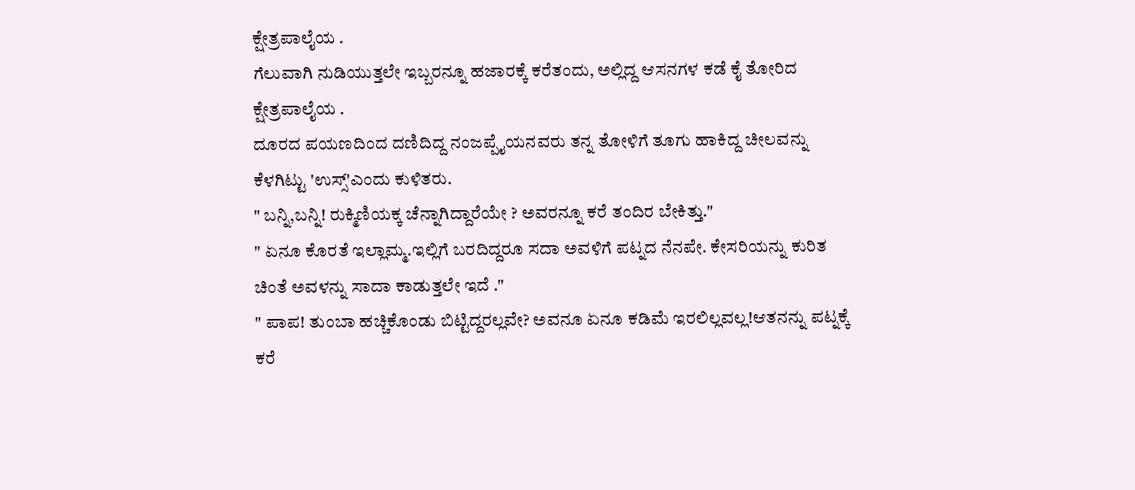ಕ್ಷೇತ್ರಪಾಲೈಯ .
ಗೆಲುವಾಗಿ ನುಡಿಯುತ್ತಲೇ ಇಬ್ಬರನ್ನೂ ಹಜಾರಕ್ಕೆ ಕರೆತಂದು, ಅಲ್ಲಿದ್ದ ಆಸನಗಳ ಕಡೆ ಕೈ ತೋರಿದ ಕ್ಷೇತ್ರಪಾಲೈಯ .
ದೂರದ ಪಯಣದಿಂದ ದಣಿದಿದ್ದ ನಂಜಪ್ಪೈಯನವರು ತನ್ನ ತೋಳಿಗೆ ತೂಗು ಹಾಕಿದ್ದ ಚೀಲವನ್ನು ಕೆಳಗಿಟ್ಟು 'ಉಸ್ಸ್'ಎಂದು ಕುಳಿತರು.
" ಬನ್ನಿ,ಬನ್ನಿ! ರುಕ್ಮಿಣಿಯಕ್ಕ ಚೆನ್ನಾಗಿದ್ದಾರೆಯೇ ? ಅವರನ್ನೂ ಕರೆ ತಂದಿರ ಬೇಕಿತ್ತು."
" ಏನೂ ಕೊರತೆ ಇಲ್ಲಾಮ್ಮ.ಇಲ್ಲಿಗೆ ಬರದಿದ್ದರೂ ಸದಾ ಅವಳಿಗೆ ಪಟ್ನದ ನೆನಪೇ. ಕೇಸರಿಯನ್ನು ಕುರಿತ ಚಿಂತೆ ಅವಳನ್ನು ಸಾದಾ ಕಾಡುತ್ತಲೇ ಇದೆ ."
" ಪಾಪ! ತುಂಬಾ ಹಚ್ಚಿಕೊಂಡು ಬಿಟ್ಟಿದ್ದರಲ್ಲವೇ? ಅವನೂ ಏನೂ ಕಡಿಮೆ ಇರಲಿಲ್ಲವಲ್ಲ!ಆತನನ್ನು ಪಟ್ನಕ್ಕೆ ಕರೆ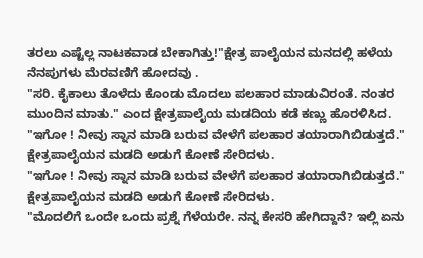ತರಲು ಎಷ್ಟೆಲ್ಲ ನಾಟಕವಾಡ ಬೇಕಾಗಿತ್ತು!"ಕ್ಷೇತ್ರ ಪಾಲೈಯನ ಮನದಲ್ಲಿ ಹಳೆಯ ನೆನಪುಗಳು ಮೆರವಣಿಗೆ ಹೋದವು .
"ಸರಿ. ಕೈಕಾಲು ತೊಳೆದು ಕೊಂಡು ಮೊದಲು ಪಲಹಾರ ಮಾಡುವಿರಂತೆ. ನಂತರ ಮುಂದಿನ ಮಾತು." ಎಂದ ಕ್ಷೇತ್ರಪಾಲೈಯ ಮಡದಿಯ ಕಡೆ ಕಣ್ಣು ಹೊರಳಿಸಿದ.
"ಇಗೋ ! ನೀವು ಸ್ನಾನ ಮಾಡಿ ಬರುವ ವೇಳೆಗೆ ಪಲಹಾರ ತಯಾರಾಗಿಬಿಡುತ್ತದೆ."
ಕ್ಷೇತ್ರಪಾಲೈಯನ ಮಡದಿ ಅಡುಗೆ ಕೋಣೆ ಸೇರಿದಳು.
"ಇಗೋ ! ನೀವು ಸ್ನಾನ ಮಾಡಿ ಬರುವ ವೇಳೆಗೆ ಪಲಹಾರ ತಯಾರಾಗಿಬಿಡುತ್ತದೆ."
ಕ್ಷೇತ್ರಪಾಲೈಯನ ಮಡದಿ ಅಡುಗೆ ಕೋಣೆ ಸೇರಿದಳು.
"ಮೊದಲಿಗೆ ಒಂದೇ ಒಂದು ಪ್ರಶ್ನೆ ಗೆಳೆಯರೇ. ನನ್ನ ಕೇಸರಿ ಹೇಗಿದ್ದಾನೆ? ಇಲ್ಲಿ ಏನು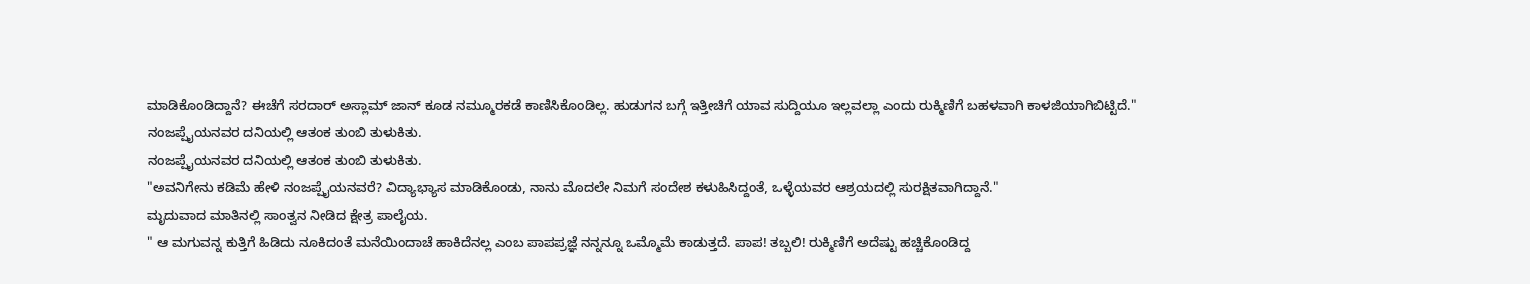ಮಾಡಿಕೊಂಡಿದ್ದಾನೆ? ಈಚೆಗೆ ಸರದಾರ್ ಅಸ್ಲಾಮ್ ಜಾನ್ ಕೂಡ ನಮ್ಮೂರಕಡೆ ಕಾಣಿಸಿಕೊಂಡಿಲ್ಲ. ಹುಡುಗನ ಬಗ್ಗೆ ಇತ್ತೀಚಿಗೆ ಯಾವ ಸುದ್ದಿಯೂ ಇಲ್ಲವಲ್ಲಾ ಎಂದು ರುಕ್ಮಿಣಿಗೆ ಬಹಳವಾಗಿ ಕಾಳಜಿಯಾಗಿಬಿಟ್ಟಿದೆ."
ನಂಜಪ್ಪೈಯನವರ ದನಿಯಲ್ಲಿ ಆತಂಕ ತುಂಬಿ ತುಳುಕಿತು.
ನಂಜಪ್ಪೈಯನವರ ದನಿಯಲ್ಲಿ ಆತಂಕ ತುಂಬಿ ತುಳುಕಿತು.
"ಅವನಿಗೇನು ಕಡಿಮೆ ಹೇಳಿ ನಂಜಪ್ಪೈಯನವರೆ? ವಿದ್ಯಾಭ್ಯಾಸ ಮಾಡಿಕೊಂಡು, ನಾನು ಮೊದಲೇ ನಿಮಗೆ ಸಂದೇಶ ಕಳುಹಿಸಿದ್ದಂತೆ, ಒಳ್ಳೆಯವರ ಆಶ್ರಯದಲ್ಲಿ ಸುರಕ್ಷಿತವಾಗಿದ್ದಾನೆ."
ಮೃದುವಾದ ಮಾತಿನಲ್ಲಿ ಸಾಂತ್ವನ ನೀಡಿದ ಕ್ಷೇತ್ರ ಪಾಲೈಯ.
" ಆ ಮಗುವನ್ನ ಕುತ್ತಿಗೆ ಹಿಡಿದು ನೂಕಿದಂತೆ ಮನೆಯಿಂದಾಚೆ ಹಾಕಿದೆನಲ್ಲ ಎಂಬ ಪಾಪಪ್ರಜ್ಞೆ ನನ್ನನ್ನೂ ಒಮ್ಮೊಮೆ ಕಾಡುತ್ತದೆ. ಪಾಪ! ತಬ್ಬಲಿ! ರುಕ್ಮಿಣಿಗೆ ಅದೆಷ್ಟು ಹಚ್ಚಿಕೊಂಡಿದ್ದ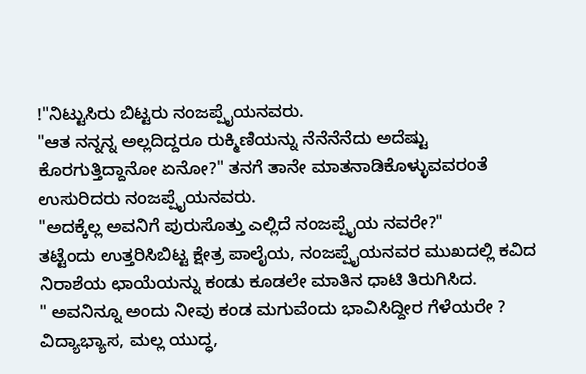!"ನಿಟ್ಟುಸಿರು ಬಿಟ್ಟರು ನಂಜಪ್ಪೈಯನವರು.
"ಆತ ನನ್ನನ್ನ ಅಲ್ಲದಿದ್ದರೂ ರುಕ್ಮಿಣಿಯನ್ನು ನೆನೆನೆನೆದು ಅದೆಷ್ಟು ಕೊರಗುತ್ತಿದ್ದಾನೋ ಏನೋ?" ತನಗೆ ತಾನೇ ಮಾತನಾಡಿಕೊಳ್ಳುವವರಂತೆ ಉಸುರಿದರು ನಂಜಪ್ಪೈಯನವರು.
"ಅದಕ್ಕೆಲ್ಲ ಅವನಿಗೆ ಪುರುಸೊತ್ತು ಎಲ್ಲಿದೆ ನಂಜಪ್ಪೈಯ ನವರೇ?"
ತಟ್ಟೆಂದು ಉತ್ತರಿಸಿಬಿಟ್ಟ ಕ್ಷೇತ್ರ ಪಾಲೈಯ, ನಂಜಪ್ಪೈಯನವರ ಮುಖದಲ್ಲಿ ಕವಿದ ನಿರಾಶೆಯ ಛಾಯೆಯನ್ನು ಕಂಡು ಕೂಡಲೇ ಮಾತಿನ ಧಾಟಿ ತಿರುಗಿಸಿದ.
" ಅವನಿನ್ನೂ ಅಂದು ನೀವು ಕಂಡ ಮಗುವೆಂದು ಭಾವಿಸಿದ್ದೀರ ಗೆಳೆಯರೇ ? ವಿದ್ಯಾಭ್ಯಾಸ, ಮಲ್ಲ ಯುದ್ಧ,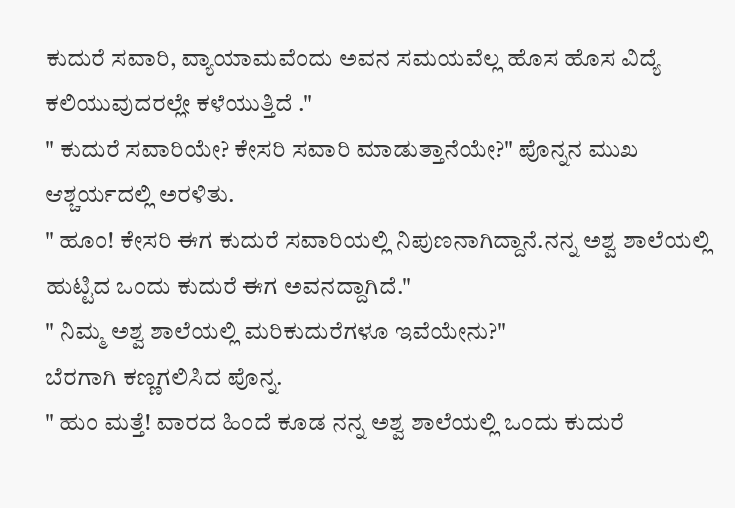ಕುದುರೆ ಸವಾರಿ, ವ್ಯಾಯಾಮವೆಂದು ಅವನ ಸಮಯವೆಲ್ಲ ಹೊಸ ಹೊಸ ವಿದ್ಯೆ ಕಲಿಯುವುದರಲ್ಲೇ ಕಳೆಯುತ್ತಿದೆ ."
" ಕುದುರೆ ಸವಾರಿಯೇ? ಕೇಸರಿ ಸವಾರಿ ಮಾಡುತ್ತಾನೆಯೇ?" ಪೊನ್ನನ ಮುಖ ಆಶ್ಚರ್ಯದಲ್ಲಿ ಅರಳಿತು.
" ಹೂಂ! ಕೇಸರಿ ಈಗ ಕುದುರೆ ಸವಾರಿಯಲ್ಲಿ ನಿಪುಣನಾಗಿದ್ದಾನೆ.ನನ್ನ ಅಶ್ವ ಶಾಲೆಯಲ್ಲಿ ಹುಟ್ಟಿದ ಒಂದು ಕುದುರೆ ಈಗ ಅವನದ್ದಾಗಿದೆ."
" ನಿಮ್ಮ ಅಶ್ವ ಶಾಲೆಯಲ್ಲಿ ಮರಿಕುದುರೆಗಳೂ ಇವೆಯೇನು?"
ಬೆರಗಾಗಿ ಕಣ್ಣಗಲಿಸಿದ ಪೊನ್ನ.
" ಹುಂ ಮತ್ತೆ! ವಾರದ ಹಿಂದೆ ಕೂಡ ನನ್ನ ಅಶ್ವ ಶಾಲೆಯಲ್ಲಿ ಒಂದು ಕುದುರೆ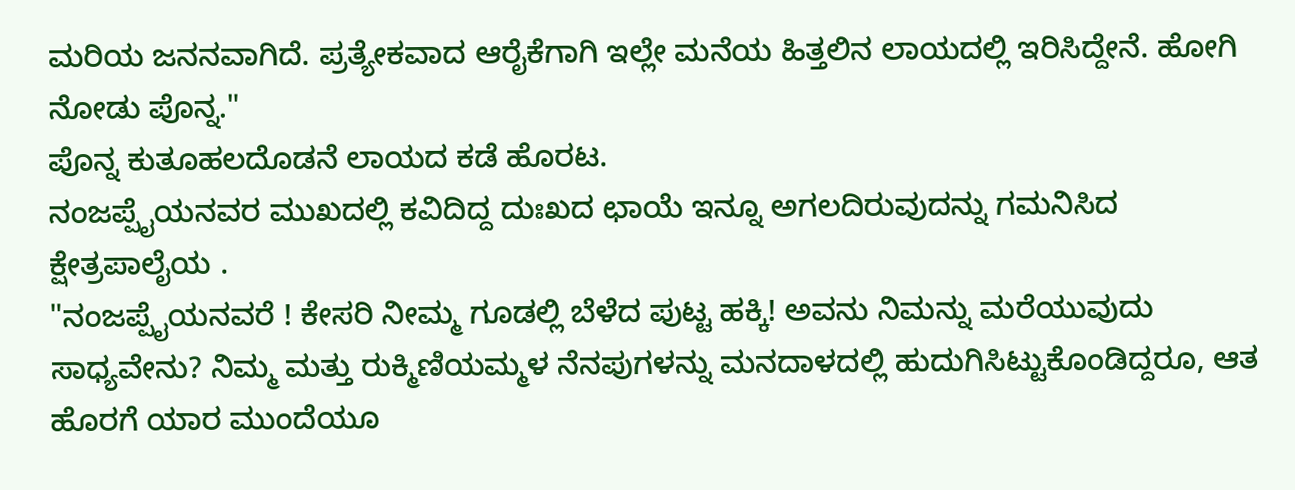ಮರಿಯ ಜನನವಾಗಿದೆ. ಪ್ರತ್ಯೇಕವಾದ ಆರೈಕೆಗಾಗಿ ಇಲ್ಲೇ ಮನೆಯ ಹಿತ್ತಲಿನ ಲಾಯದಲ್ಲಿ ಇರಿಸಿದ್ದೇನೆ. ಹೋಗಿ ನೋಡು ಪೊನ್ನ."
ಪೊನ್ನ ಕುತೂಹಲದೊಡನೆ ಲಾಯದ ಕಡೆ ಹೊರಟ.
ನಂಜಪ್ಪೈಯನವರ ಮುಖದಲ್ಲಿ ಕವಿದಿದ್ದ ದುಃಖದ ಛಾಯೆ ಇನ್ನೂ ಅಗಲದಿರುವುದನ್ನು ಗಮನಿಸಿದ ಕ್ಷೇತ್ರಪಾಲೈಯ .
"ನಂಜಪ್ಪೈಯನವರೆ ! ಕೇಸರಿ ನೀಮ್ಮ ಗೂಡಲ್ಲಿ ಬೆಳೆದ ಪುಟ್ಟ ಹಕ್ಕಿ! ಅವನು ನಿಮನ್ನು ಮರೆಯುವುದು ಸಾಧ್ಯವೇನು? ನಿಮ್ಮ ಮತ್ತು ರುಕ್ಮಿಣಿಯಮ್ಮಳ ನೆನಪುಗಳನ್ನು ಮನದಾಳದಲ್ಲಿ ಹುದುಗಿಸಿಟ್ಟುಕೊಂಡಿದ್ದರೂ, ಆತ ಹೊರಗೆ ಯಾರ ಮುಂದೆಯೂ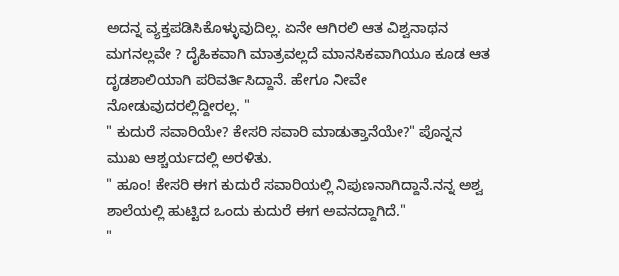ಅದನ್ನ ವ್ಯಕ್ತಪಡಿಸಿಕೊಳ್ಳುವುದಿಲ್ಲ. ಏನೇ ಆಗಿರಲಿ ಆತ ವಿಶ್ವನಾಥನ ಮಗನಲ್ಲವೇ ? ದೈಹಿಕವಾಗಿ ಮಾತ್ರವಲ್ಲದೆ ಮಾನಸಿಕವಾಗಿಯೂ ಕೂಡ ಆತ ದೃಡಶಾಲಿಯಾಗಿ ಪರಿವರ್ತಿಸಿದ್ದಾನೆ. ಹೇಗೂ ನೀವೇ ನೋಡುವುದರಲ್ಲಿದ್ದೀರಲ್ಲ. "
" ಕುದುರೆ ಸವಾರಿಯೇ? ಕೇಸರಿ ಸವಾರಿ ಮಾಡುತ್ತಾನೆಯೇ?" ಪೊನ್ನನ ಮುಖ ಆಶ್ಚರ್ಯದಲ್ಲಿ ಅರಳಿತು.
" ಹೂಂ! ಕೇಸರಿ ಈಗ ಕುದುರೆ ಸವಾರಿಯಲ್ಲಿ ನಿಪುಣನಾಗಿದ್ದಾನೆ.ನನ್ನ ಅಶ್ವ ಶಾಲೆಯಲ್ಲಿ ಹುಟ್ಟಿದ ಒಂದು ಕುದುರೆ ಈಗ ಅವನದ್ದಾಗಿದೆ."
"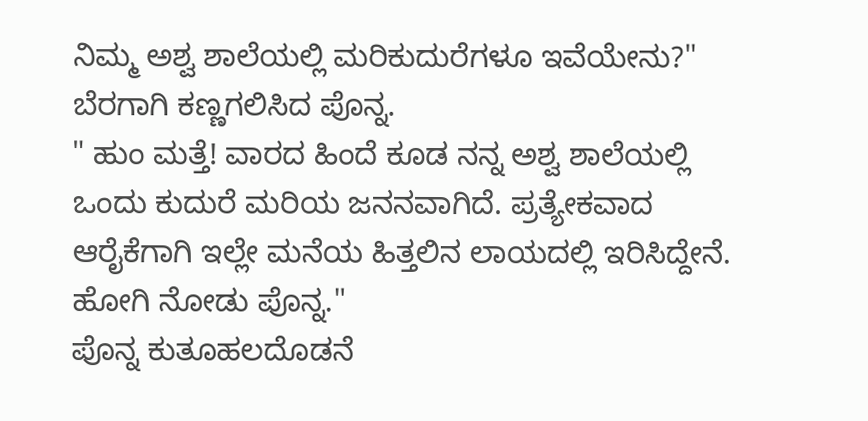ನಿಮ್ಮ ಅಶ್ವ ಶಾಲೆಯಲ್ಲಿ ಮರಿಕುದುರೆಗಳೂ ಇವೆಯೇನು?"
ಬೆರಗಾಗಿ ಕಣ್ಣಗಲಿಸಿದ ಪೊನ್ನ.
" ಹುಂ ಮತ್ತೆ! ವಾರದ ಹಿಂದೆ ಕೂಡ ನನ್ನ ಅಶ್ವ ಶಾಲೆಯಲ್ಲಿ ಒಂದು ಕುದುರೆ ಮರಿಯ ಜನನವಾಗಿದೆ. ಪ್ರತ್ಯೇಕವಾದ ಆರೈಕೆಗಾಗಿ ಇಲ್ಲೇ ಮನೆಯ ಹಿತ್ತಲಿನ ಲಾಯದಲ್ಲಿ ಇರಿಸಿದ್ದೇನೆ. ಹೋಗಿ ನೋಡು ಪೊನ್ನ."
ಪೊನ್ನ ಕುತೂಹಲದೊಡನೆ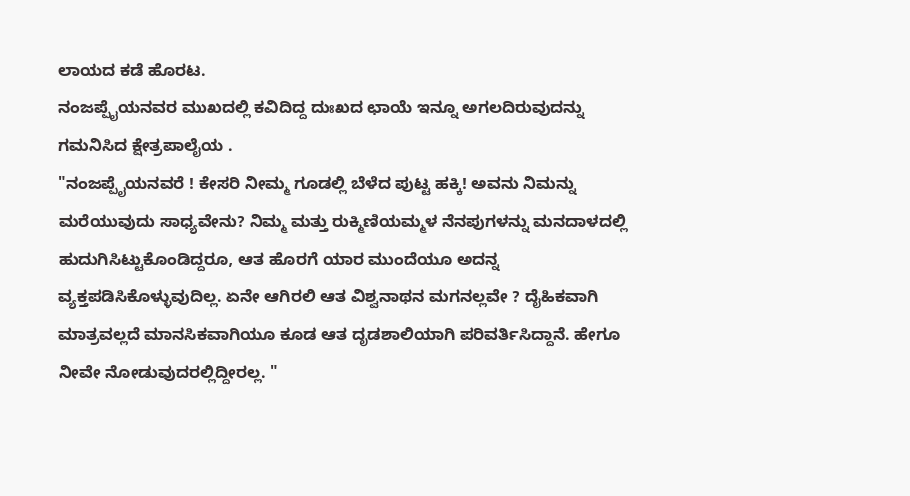ಲಾಯದ ಕಡೆ ಹೊರಟ.
ನಂಜಪ್ಪೈಯನವರ ಮುಖದಲ್ಲಿ ಕವಿದಿದ್ದ ದುಃಖದ ಛಾಯೆ ಇನ್ನೂ ಅಗಲದಿರುವುದನ್ನು ಗಮನಿಸಿದ ಕ್ಷೇತ್ರಪಾಲೈಯ .
"ನಂಜಪ್ಪೈಯನವರೆ ! ಕೇಸರಿ ನೀಮ್ಮ ಗೂಡಲ್ಲಿ ಬೆಳೆದ ಪುಟ್ಟ ಹಕ್ಕಿ! ಅವನು ನಿಮನ್ನು ಮರೆಯುವುದು ಸಾಧ್ಯವೇನು? ನಿಮ್ಮ ಮತ್ತು ರುಕ್ಮಿಣಿಯಮ್ಮಳ ನೆನಪುಗಳನ್ನು ಮನದಾಳದಲ್ಲಿ ಹುದುಗಿಸಿಟ್ಟುಕೊಂಡಿದ್ದರೂ, ಆತ ಹೊರಗೆ ಯಾರ ಮುಂದೆಯೂ ಅದನ್ನ ವ್ಯಕ್ತಪಡಿಸಿಕೊಳ್ಳುವುದಿಲ್ಲ. ಏನೇ ಆಗಿರಲಿ ಆತ ವಿಶ್ವನಾಥನ ಮಗನಲ್ಲವೇ ? ದೈಹಿಕವಾಗಿ ಮಾತ್ರವಲ್ಲದೆ ಮಾನಸಿಕವಾಗಿಯೂ ಕೂಡ ಆತ ದೃಡಶಾಲಿಯಾಗಿ ಪರಿವರ್ತಿಸಿದ್ದಾನೆ. ಹೇಗೂ ನೀವೇ ನೋಡುವುದರಲ್ಲಿದ್ದೀರಲ್ಲ. "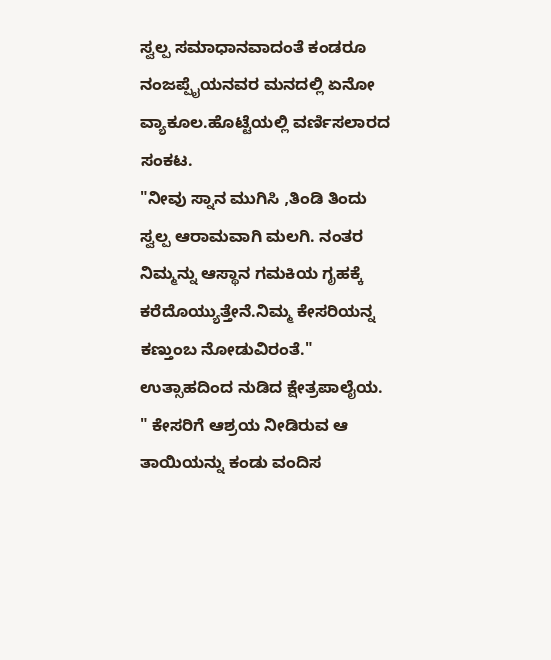ಸ್ವಲ್ಪ ಸಮಾಧಾನವಾದಂತೆ ಕಂಡರೂ ನಂಜಪ್ಪೈಯನವರ ಮನದಲ್ಲಿ ಏನೋ ವ್ಯಾಕೂಲ.ಹೊಟ್ಟೆಯಲ್ಲಿ ವರ್ಣಿಸಲಾರದ ಸಂಕಟ.
"ನೀವು ಸ್ನಾನ ಮುಗಿಸಿ ,ತಿಂಡಿ ತಿಂದು ಸ್ವಲ್ಪ ಆರಾಮವಾಗಿ ಮಲಗಿ. ನಂತರ ನಿಮ್ಮನ್ನು ಆಸ್ಥಾನ ಗಮಕಿಯ ಗೃಹಕ್ಕೆ ಕರೆದೊಯ್ಯುತ್ತೇನೆ.ನಿಮ್ಮ ಕೇಸರಿಯನ್ನ ಕಣ್ತುಂಬ ನೋಡುವಿರಂತೆ." ಉತ್ಸಾಹದಿಂದ ನುಡಿದ ಕ್ಷೇತ್ರಪಾಲೈಯ.
" ಕೇಸರಿಗೆ ಆಶ್ರಯ ನೀಡಿರುವ ಆ ತಾಯಿಯನ್ನು ಕಂಡು ವಂದಿಸ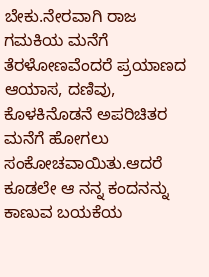ಬೇಕು.ನೇರವಾಗಿ ರಾಜ ಗಮಕಿಯ ಮನೆಗೆ ತೆರಳೋಣವೆಂದರೆ ಪ್ರಯಾಣದ ಆಯಾಸ, ದಣಿವು, ಕೊಳಕಿನೊಡನೆ ಅಪರಿಚಿತರ ಮನೆಗೆ ಹೋಗಲು ಸಂಕೋಚವಾಯಿತು.ಆದರೆ ಕೂಡಲೇ ಆ ನನ್ನ ಕಂದನನ್ನು ಕಾಣುವ ಬಯಕೆಯ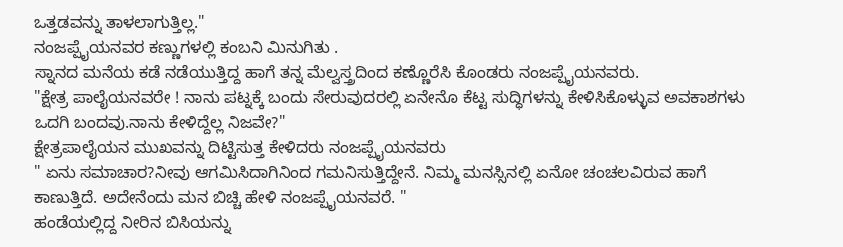ಒತ್ತಡವನ್ನು ತಾಳಲಾಗುತ್ತಿಲ್ಲ."
ನಂಜಪ್ಪೈಯನವರ ಕಣ್ಣುಗಳಲ್ಲಿ ಕಂಬನಿ ಮಿನುಗಿತು .
ಸ್ನಾನದ ಮನೆಯ ಕಡೆ ನಡೆಯುತ್ತಿದ್ದ ಹಾಗೆ ತನ್ನ ಮೆಲ್ವಸ್ತ್ರದಿಂದ ಕಣ್ಣೊರೆಸಿ ಕೊಂಡರು ನಂಜಪ್ಪೈಯನವರು.
"ಕ್ಷೇತ್ರ ಪಾಲೈಯನವರೇ ! ನಾನು ಪಟ್ನಕ್ಕೆ ಬಂದು ಸೇರುವುದರಲ್ಲಿ ಏನೇನೊ ಕೆಟ್ಟ ಸುದ್ಧಿಗಳನ್ನು ಕೇಳಿಸಿಕೊಳ್ಳುವ ಅವಕಾಶಗಳು ಒದಗಿ ಬಂದವು.ನಾನು ಕೇಳಿದ್ದೆಲ್ಲ ನಿಜವೇ?"
ಕ್ಷೇತ್ರಪಾಲೈಯನ ಮುಖವನ್ನು ದಿಟ್ಟಿಸುತ್ತ ಕೇಳಿದರು ನಂಜಪ್ಪೈಯನವರು
" ಏನು ಸಮಾಚಾರ?ನೀವು ಆಗಮಿಸಿದಾಗಿನಿಂದ ಗಮನಿಸುತ್ತಿದ್ದೇನೆ. ನಿಮ್ಮ ಮನಸ್ಸಿನಲ್ಲಿ ಏನೋ ಚಂಚಲವಿರುವ ಹಾಗೆ ಕಾಣುತ್ತಿದೆ. ಅದೇನೆಂದು ಮನ ಬಿಚ್ಚಿ ಹೇಳಿ ನಂಜಪ್ಪೈಯನವರೆ. "
ಹಂಡೆಯಲ್ಲಿದ್ದ ನೀರಿನ ಬಿಸಿಯನ್ನು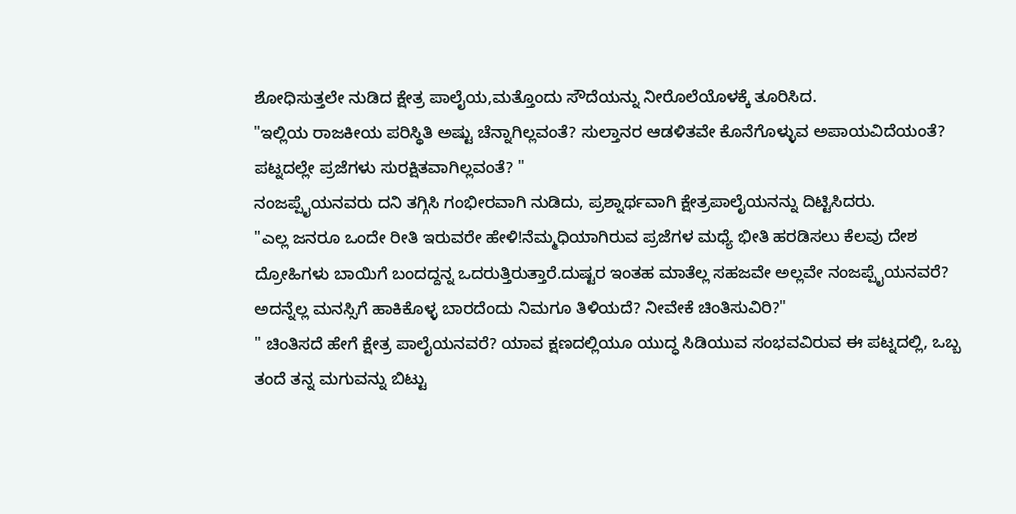ಶೋಧಿಸುತ್ತಲೇ ನುಡಿದ ಕ್ಷೇತ್ರ ಪಾಲೈಯ,ಮತ್ತೊಂದು ಸೌದೆಯನ್ನು ನೀರೊಲೆಯೊಳಕ್ಕೆ ತೂರಿಸಿದ.
"ಇಲ್ಲಿಯ ರಾಜಕೀಯ ಪರಿಸ್ಥಿತಿ ಅಷ್ಟು ಚೆನ್ನಾಗಿಲ್ಲವಂತೆ? ಸುಲ್ತಾನರ ಆಡಳಿತವೇ ಕೊನೆಗೊಳ್ಳುವ ಅಪಾಯವಿದೆಯಂತೆ? ಪಟ್ನದಲ್ಲೇ ಪ್ರಜೆಗಳು ಸುರಕ್ಷಿತವಾಗಿಲ್ಲವಂತೆ? "
ನಂಜಪ್ಪೈಯನವರು ದನಿ ತಗ್ಗಿಸಿ ಗಂಭೀರವಾಗಿ ನುಡಿದು, ಪ್ರಶ್ನಾರ್ಥವಾಗಿ ಕ್ಷೇತ್ರಪಾಲೈಯನನ್ನು ದಿಟ್ಟಿಸಿದರು.
"ಎಲ್ಲ ಜನರೂ ಒಂದೇ ರೀತಿ ಇರುವರೇ ಹೇಳಿ!ನೆಮ್ಮಧಿಯಾಗಿರುವ ಪ್ರಜೆಗಳ ಮಧ್ಯೆ ಭೀತಿ ಹರಡಿಸಲು ಕೆಲವು ದೇಶ ದ್ರೋಹಿಗಳು ಬಾಯಿಗೆ ಬಂದದ್ದನ್ನ ಒದರುತ್ತಿರುತ್ತಾರೆ.ದುಷ್ಟರ ಇಂತಹ ಮಾತೆಲ್ಲ ಸಹಜವೇ ಅಲ್ಲವೇ ನಂಜಪ್ಪೈಯನವರೆ? ಅದನ್ನೆಲ್ಲ ಮನಸ್ಸಿಗೆ ಹಾಕಿಕೊಳ್ಳ ಬಾರದೆಂದು ನಿಮಗೂ ತಿಳಿಯದೆ? ನೀವೇಕೆ ಚಿಂತಿಸುವಿರಿ?"
" ಚಿಂತಿಸದೆ ಹೇಗೆ ಕ್ಷೇತ್ರ ಪಾಲೈಯನವರೆ? ಯಾವ ಕ್ಷಣದಲ್ಲಿಯೂ ಯುದ್ಧ ಸಿಡಿಯುವ ಸಂಭವವಿರುವ ಈ ಪಟ್ನದಲ್ಲಿ, ಒಬ್ಬ ತಂದೆ ತನ್ನ ಮಗುವನ್ನು ಬಿಟ್ಟು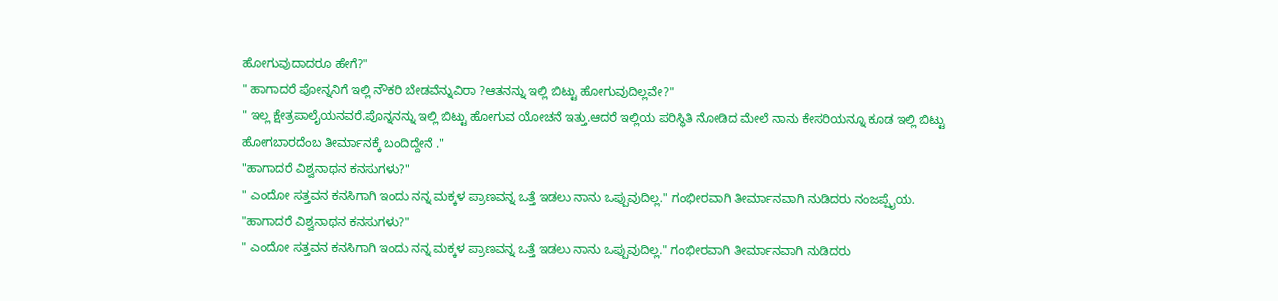ಹೋಗುವುದಾದರೂ ಹೇಗೆ?"
" ಹಾಗಾದರೆ ಪೋನ್ನನಿಗೆ ಇಲ್ಲಿ ನೌಕರಿ ಬೇಡವೆನ್ನುವಿರಾ ?ಆತನನ್ನು ಇಲ್ಲಿ ಬಿಟ್ಟು ಹೋಗುವುದಿಲ್ಲವೇ?"
" ಇಲ್ಲ ಕ್ಷೇತ್ರಪಾಲೈಯನವರೆ.ಪೊನ್ನನನ್ನು ಇಲ್ಲಿ ಬಿಟ್ಟು ಹೋಗುವ ಯೋಚನೆ ಇತ್ತು.ಆದರೆ ಇಲ್ಲಿಯ ಪರಿಸ್ಥಿತಿ ನೋಡಿದ ಮೇಲೆ ನಾನು ಕೇಸರಿಯನ್ನೂ ಕೂಡ ಇಲ್ಲಿ ಬಿಟ್ಟು ಹೋಗಬಾರದೆಂಬ ತೀರ್ಮಾನಕ್ಕೆ ಬಂದಿದ್ದೇನೆ ."
"ಹಾಗಾದರೆ ವಿಶ್ವನಾಥನ ಕನಸುಗಳು?"
" ಎಂದೋ ಸತ್ತವನ ಕನಸಿಗಾಗಿ ಇಂದು ನನ್ನ ಮಕ್ಕಳ ಪ್ರಾಣವನ್ನ ಒತ್ತೆ ಇಡಲು ನಾನು ಒಪ್ಪುವುದಿಲ್ಲ." ಗಂಭೀರವಾಗಿ ತೀರ್ಮಾನವಾಗಿ ನುಡಿದರು ನಂಜಪ್ಪೈಯ.
"ಹಾಗಾದರೆ ವಿಶ್ವನಾಥನ ಕನಸುಗಳು?"
" ಎಂದೋ ಸತ್ತವನ ಕನಸಿಗಾಗಿ ಇಂದು ನನ್ನ ಮಕ್ಕಳ ಪ್ರಾಣವನ್ನ ಒತ್ತೆ ಇಡಲು ನಾನು ಒಪ್ಪುವುದಿಲ್ಲ." ಗಂಭೀರವಾಗಿ ತೀರ್ಮಾನವಾಗಿ ನುಡಿದರು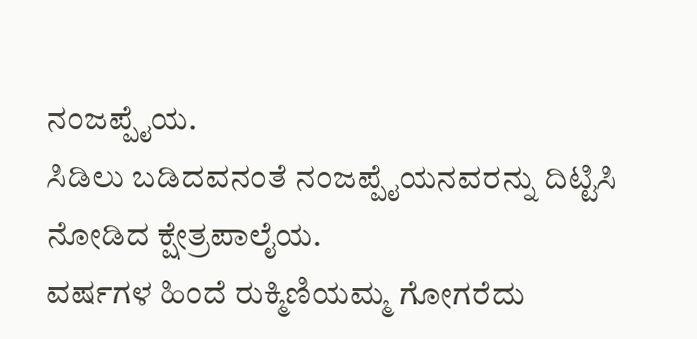ನಂಜಪ್ಪೈಯ.
ಸಿಡಿಲು ಬಡಿದವನಂತೆ ನಂಜಪ್ಪೈಯನವರನ್ನು ದಿಟ್ಟಿಸಿ ನೋಡಿದ ಕ್ಷೇತ್ರಪಾಲೈಯ.
ವರ್ಷಗಳ ಹಿಂದೆ ರುಕ್ಮಿಣಿಯಮ್ಮ ಗೋಗರೆದು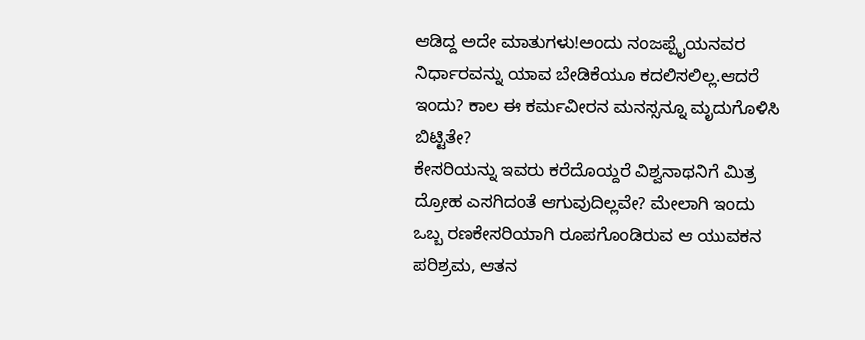ಆಡಿದ್ದ ಅದೇ ಮಾತುಗಳು!ಅಂದು ನಂಜಪ್ಪೈಯನವರ ನಿರ್ಧಾರವನ್ನು ಯಾವ ಬೇಡಿಕೆಯೂ ಕದಲಿಸಲಿಲ್ಲ.ಆದರೆ ಇಂದು? ಕಾಲ ಈ ಕರ್ಮವೀರನ ಮನಸ್ಸನ್ನೂ ಮೃದುಗೊಳಿಸಿ ಬಿಟ್ಟಿತೇ?
ಕೇಸರಿಯನ್ನು ಇವರು ಕರೆದೊಯ್ದರೆ ವಿಶ್ವನಾಥನಿಗೆ ಮಿತ್ರ ದ್ರೋಹ ಎಸಗಿದಂತೆ ಆಗುವುದಿಲ್ಲವೇ? ಮೇಲಾಗಿ ಇಂದು ಒಬ್ಬ ರಣಕೇಸರಿಯಾಗಿ ರೂಪಗೊಂಡಿರುವ ಆ ಯುವಕನ ಪರಿಶ್ರಮ, ಆತನ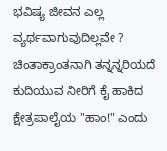ಭವಿಷ್ಯ ಜೀವನ ಎಲ್ಲ ವ್ಯರ್ಥವಾಗುವುದಿಲ್ಲವೇ ?
ಚಿಂತಾಕ್ರಾಂತನಾಗಿ ತನ್ನನ್ನರಿಯದೆ ಕುದಿಯುವ ನೀರಿಗೆ ಕೈ ಹಾಕಿದ ಕ್ಷೇತ್ರಪಾಲೈಯ "ಹಾಂ!" ಎಂದು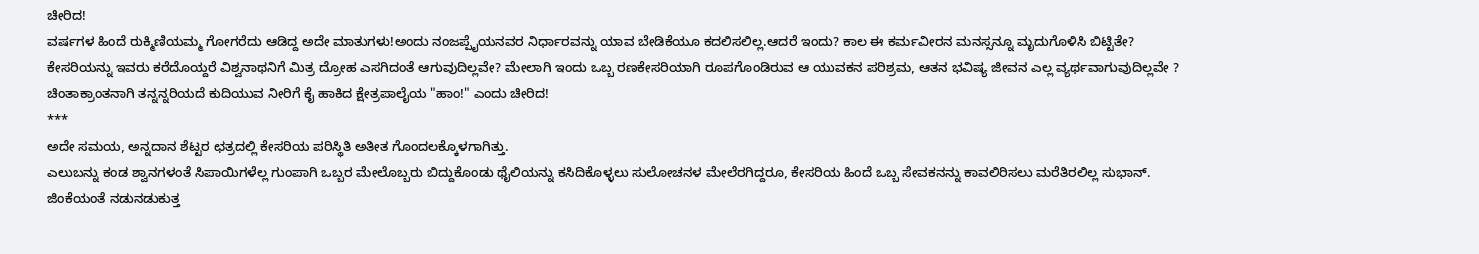ಚೀರಿದ!
ವರ್ಷಗಳ ಹಿಂದೆ ರುಕ್ಮಿಣಿಯಮ್ಮ ಗೋಗರೆದು ಆಡಿದ್ದ ಅದೇ ಮಾತುಗಳು!ಅಂದು ನಂಜಪ್ಪೈಯನವರ ನಿರ್ಧಾರವನ್ನು ಯಾವ ಬೇಡಿಕೆಯೂ ಕದಲಿಸಲಿಲ್ಲ.ಆದರೆ ಇಂದು? ಕಾಲ ಈ ಕರ್ಮವೀರನ ಮನಸ್ಸನ್ನೂ ಮೃದುಗೊಳಿಸಿ ಬಿಟ್ಟಿತೇ?
ಕೇಸರಿಯನ್ನು ಇವರು ಕರೆದೊಯ್ದರೆ ವಿಶ್ವನಾಥನಿಗೆ ಮಿತ್ರ ದ್ರೋಹ ಎಸಗಿದಂತೆ ಆಗುವುದಿಲ್ಲವೇ? ಮೇಲಾಗಿ ಇಂದು ಒಬ್ಬ ರಣಕೇಸರಿಯಾಗಿ ರೂಪಗೊಂಡಿರುವ ಆ ಯುವಕನ ಪರಿಶ್ರಮ, ಆತನ ಭವಿಷ್ಯ ಜೀವನ ಎಲ್ಲ ವ್ಯರ್ಥವಾಗುವುದಿಲ್ಲವೇ ?
ಚಿಂತಾಕ್ರಾಂತನಾಗಿ ತನ್ನನ್ನರಿಯದೆ ಕುದಿಯುವ ನೀರಿಗೆ ಕೈ ಹಾಕಿದ ಕ್ಷೇತ್ರಪಾಲೈಯ "ಹಾಂ!" ಎಂದು ಚೀರಿದ!
***
ಅದೇ ಸಮಯ, ಅನ್ನದಾನ ಶೆಟ್ಟರ ಛತ್ರದಲ್ಲಿ ಕೇಸರಿಯ ಪರಿಸ್ಥಿತಿ ಅತೀತ ಗೊಂದಲಕ್ಕೊಳಗಾಗಿತ್ತು.
ಎಲುಬನ್ನು ಕಂಡ ಶ್ವಾನಗಳಂತೆ ಸಿಪಾಯಿಗಳೆಲ್ಲ ಗುಂಪಾಗಿ ಒಬ್ಬರ ಮೇಲೊಬ್ಬರು ಬಿದ್ದುಕೊಂಡು ಥೈಲಿಯನ್ನು ಕಸಿದಿಕೊಳ್ಳಲು ಸುಲೋಚನಳ ಮೇಲೆರಗಿದ್ದರೂ, ಕೇಸರಿಯ ಹಿಂದೆ ಒಬ್ಬ ಸೇವಕನನ್ನು ಕಾವಲಿರಿಸಲು ಮರೆತಿರಲಿಲ್ಲ ಸುಭಾನ್.
ಜಿಂಕೆಯಂತೆ ನಡುನಡುಕುತ್ತ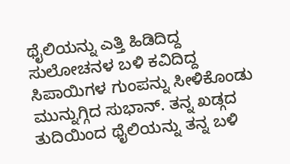ಥೈಲಿಯನ್ನು ಎತ್ತಿ ಹಿಡಿದಿದ್ದ ಸುಲೋಚನಳ ಬಳಿ ಕವಿದಿದ್ದ ಸಿಪಾಯಿಗಳ ಗುಂಪನ್ನು ಸೀಳಿಕೊಂಡು ಮುನ್ನುಗ್ಗಿದ ಸುಭಾನ್. ತನ್ನ ಖಡ್ಗದ ತುದಿಯಿಂದ ಥೈಲಿಯನ್ನು ತನ್ನ ಬಳಿ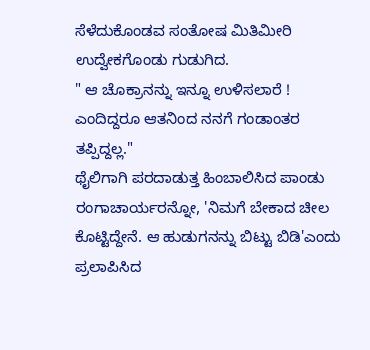ಸೆಳೆದುಕೊಂಡವ ಸಂತೋಷ ಮಿತಿಮೀರಿ ಉದ್ವೇಕಗೊಂಡು ಗುಡುಗಿದ.
" ಆ ಚೊಕ್ರಾನನ್ನು ಇನ್ನೂ ಉಳಿಸಲಾರೆ ! ಎಂದಿದ್ದರೂ ಆತನಿಂದ ನನಗೆ ಗಂಡಾಂತರ ತಪ್ಪಿದ್ದಲ್ಲ."
ಥೈಲಿಗಾಗಿ ಪರದಾಡುತ್ತ ಹಿಂಬಾಲಿಸಿದ ಪಾಂಡು ರಂಗಾಚಾರ್ಯರನ್ನೋ, 'ನಿಮಗೆ ಬೇಕಾದ ಚೀಲ ಕೊಟ್ಟಿದ್ದೇನೆ. ಆ ಹುಡುಗನನ್ನು ಬಿಟ್ಟು ಬಿಡಿ'ಎಂದು ಪ್ರಲಾಪಿಸಿದ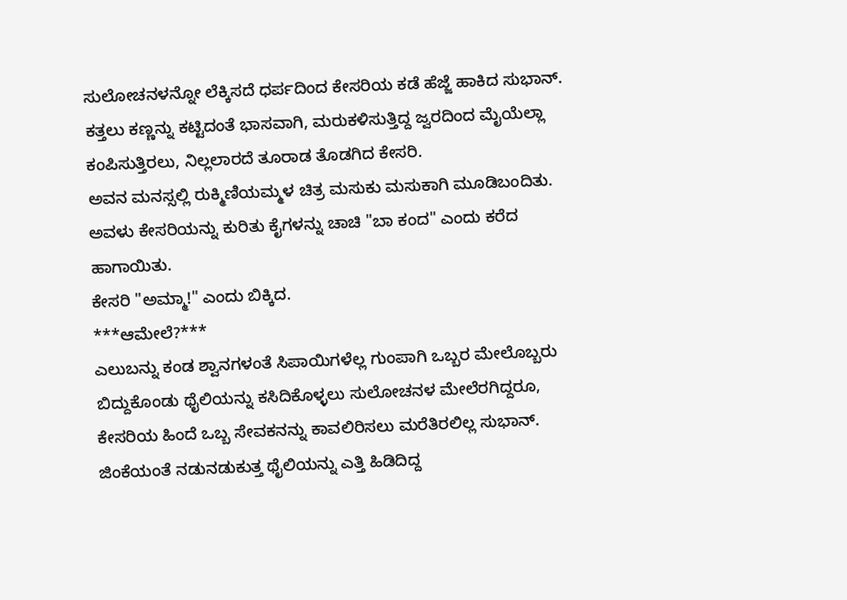ಸುಲೋಚನಳನ್ನೋ ಲೆಕ್ಕಿಸದೆ ಧರ್ಪದಿಂದ ಕೇಸರಿಯ ಕಡೆ ಹೆಜ್ಜೆ ಹಾಕಿದ ಸುಭಾನ್.
ಕತ್ತಲು ಕಣ್ಣನ್ನು ಕಟ್ಟಿದಂತೆ ಭಾಸವಾಗಿ, ಮರುಕಳಿಸುತ್ತಿದ್ದ ಜ್ವರದಿಂದ ಮೈಯೆಲ್ಲಾ ಕಂಪಿಸುತ್ತಿರಲು, ನಿಲ್ಲಲಾರದೆ ತೂರಾಡ ತೊಡಗಿದ ಕೇಸರಿ.
ಅವನ ಮನಸ್ಸಲ್ಲಿ ರುಕ್ಮಿಣಿಯಮ್ಮಳ ಚಿತ್ರ ಮಸುಕು ಮಸುಕಾಗಿ ಮೂಡಿಬಂದಿತು. ಅವಳು ಕೇಸರಿಯನ್ನು ಕುರಿತು ಕೈಗಳನ್ನು ಚಾಚಿ "ಬಾ ಕಂದ" ಎಂದು ಕರೆದ ಹಾಗಾಯಿತು.
ಕೇಸರಿ "ಅಮ್ಮಾ!" ಎಂದು ಬಿಕ್ಕಿದ.
***ಆಮೇಲೆ?***
ಎಲುಬನ್ನು ಕಂಡ ಶ್ವಾನಗಳಂತೆ ಸಿಪಾಯಿಗಳೆಲ್ಲ ಗುಂಪಾಗಿ ಒಬ್ಬರ ಮೇಲೊಬ್ಬರು ಬಿದ್ದುಕೊಂಡು ಥೈಲಿಯನ್ನು ಕಸಿದಿಕೊಳ್ಳಲು ಸುಲೋಚನಳ ಮೇಲೆರಗಿದ್ದರೂ, ಕೇಸರಿಯ ಹಿಂದೆ ಒಬ್ಬ ಸೇವಕನನ್ನು ಕಾವಲಿರಿಸಲು ಮರೆತಿರಲಿಲ್ಲ ಸುಭಾನ್.
ಜಿಂಕೆಯಂತೆ ನಡುನಡುಕುತ್ತ ಥೈಲಿಯನ್ನು ಎತ್ತಿ ಹಿಡಿದಿದ್ದ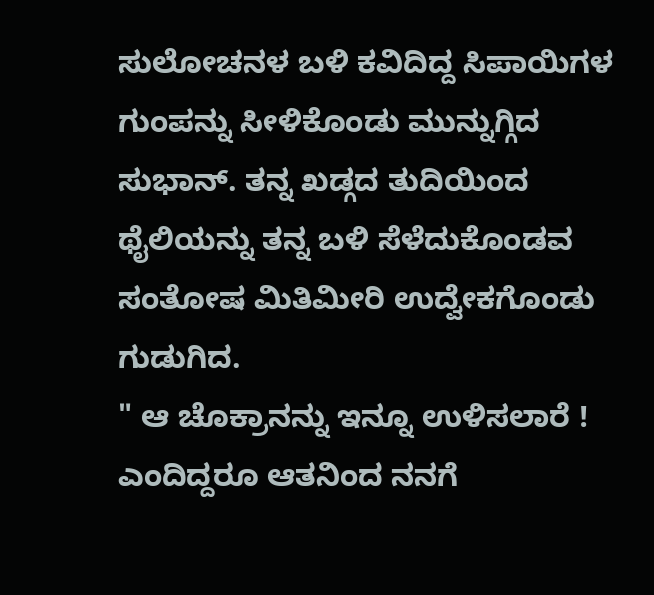ಸುಲೋಚನಳ ಬಳಿ ಕವಿದಿದ್ದ ಸಿಪಾಯಿಗಳ ಗುಂಪನ್ನು ಸೀಳಿಕೊಂಡು ಮುನ್ನುಗ್ಗಿದ ಸುಭಾನ್. ತನ್ನ ಖಡ್ಗದ ತುದಿಯಿಂದ ಥೈಲಿಯನ್ನು ತನ್ನ ಬಳಿ ಸೆಳೆದುಕೊಂಡವ ಸಂತೋಷ ಮಿತಿಮೀರಿ ಉದ್ವೇಕಗೊಂಡು ಗುಡುಗಿದ.
" ಆ ಚೊಕ್ರಾನನ್ನು ಇನ್ನೂ ಉಳಿಸಲಾರೆ ! ಎಂದಿದ್ದರೂ ಆತನಿಂದ ನನಗೆ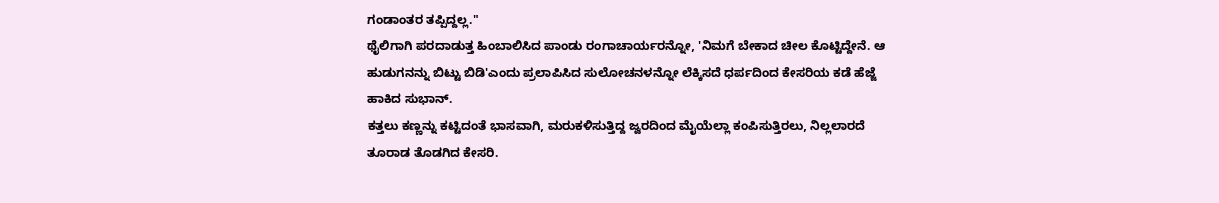ಗಂಡಾಂತರ ತಪ್ಪಿದ್ದಲ್ಲ."
ಥೈಲಿಗಾಗಿ ಪರದಾಡುತ್ತ ಹಿಂಬಾಲಿಸಿದ ಪಾಂಡು ರಂಗಾಚಾರ್ಯರನ್ನೋ, 'ನಿಮಗೆ ಬೇಕಾದ ಚೀಲ ಕೊಟ್ಟಿದ್ದೇನೆ. ಆ ಹುಡುಗನನ್ನು ಬಿಟ್ಟು ಬಿಡಿ'ಎಂದು ಪ್ರಲಾಪಿಸಿದ ಸುಲೋಚನಳನ್ನೋ ಲೆಕ್ಕಿಸದೆ ಧರ್ಪದಿಂದ ಕೇಸರಿಯ ಕಡೆ ಹೆಜ್ಜೆ ಹಾಕಿದ ಸುಭಾನ್.
ಕತ್ತಲು ಕಣ್ಣನ್ನು ಕಟ್ಟಿದಂತೆ ಭಾಸವಾಗಿ, ಮರುಕಳಿಸುತ್ತಿದ್ದ ಜ್ವರದಿಂದ ಮೈಯೆಲ್ಲಾ ಕಂಪಿಸುತ್ತಿರಲು, ನಿಲ್ಲಲಾರದೆ ತೂರಾಡ ತೊಡಗಿದ ಕೇಸರಿ.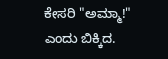ಕೇಸರಿ "ಅಮ್ಮಾ!" ಎಂದು ಬಿಕ್ಕಿದ.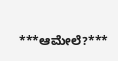***ಆಮೇಲೆ?***